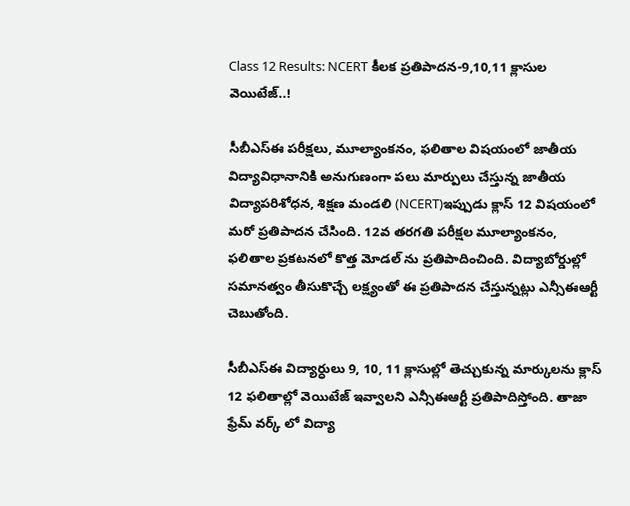Class 12 Results: NCERT కీలక ప్రతిపాదన-9,10,11 క్లాసుల వెయిటేజ్..!

సీబీఎస్ఈ పరీక్షలు, మూల్యాంకనం, ఫలితాల విషయంలో జాతీయ విద్యావిధానానికి అనుగుణంగా పలు మార్పులు చేస్తున్న జాతీయ విద్యాపరిశోధన, శిక్షణ మండలి (NCERT)ఇప్పుడు క్లాస్ 12 విషయంలో మరో ప్రతిపాదన చేసింది. 12వ తరగతి పరీక్షల మూల్యాంకనం, ఫలితాల ప్రకటనలో కొత్త మోడల్ ను ప్రతిపాదించింది. విద్యాబోర్డుల్లో సమానత్వం తీసుకొచ్చే లక్ష్యంతో ఈ ప్రతిపాదన చేస్తున్నట్లు ఎన్సీఈఆర్టీ చెబుతోంది.

సీబీఎస్ఈ విద్యార్ధులు 9, 10, 11 క్లాసుల్లో తెచ్చుకున్న మార్కులను క్లాస్ 12 ఫలితాల్లో వెయిటేజ్ ఇవ్వాలని ఎన్సీఈఆర్టీ ప్రతిపాదిస్తోంది. తాజా ఫ్రేమ్ వర్క్ లో విద్యా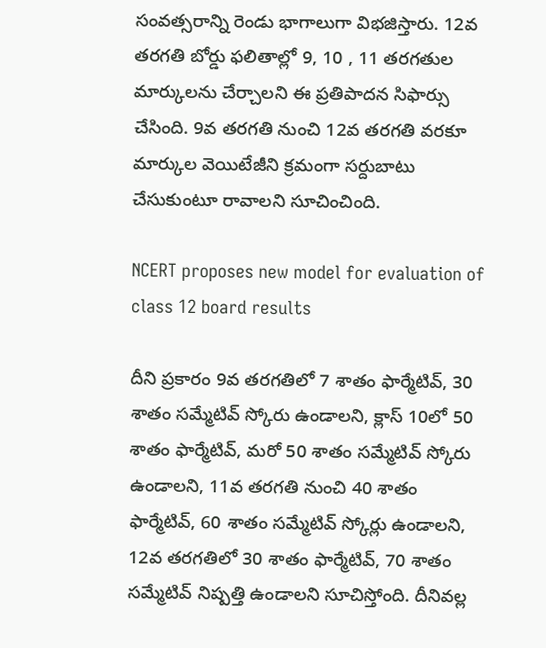సంవత్సరాన్ని రెండు భాగాలుగా విభజిస్తారు. 12వ తరగతి బోర్డు ఫలితాల్లో 9, 10 , 11 తరగతుల మార్కులను చేర్చాలని ఈ ప్రతిపాదన సిఫార్సు చేసింది. 9వ తరగతి నుంచి 12వ తరగతి వరకూ మార్కుల వెయిటేజీని క్రమంగా సర్దుబాటు చేసుకుంటూ రావాలని సూచించింది.

NCERT proposes new model for evaluation of class 12 board results

దీని ప్రకారం 9వ తరగతిలో 7 శాతం ఫార్మేటివ్, 30 శాతం సమ్మేటివ్ స్కోరు ఉండాలని, క్లాస్ 10లో 50 శాతం ఫార్మేటివ్, మరో 50 శాతం సమ్మేటివ్ స్కోరు ఉండాలని, 11వ తరగతి నుంచి 40 శాతం ఫార్మేటివ్, 60 శాతం సమ్మేటివ్ స్కోర్లు ఉండాలని, 12వ తరగతిలో 30 శాతం ఫార్మేటివ్‌, 70 శాతం సమ్మేటివ్ నిష్పత్తి ఉండాలని సూచిస్తోంది. దీనివల్ల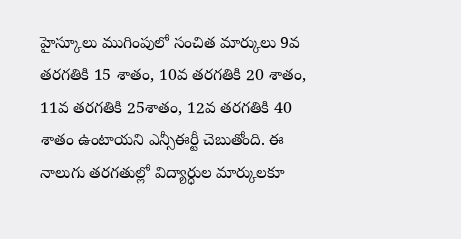హైస్కూలు ముగింపులో సంచిత మార్కులు 9వ తరగతికి 15 శాతం, 10వ తరగతికి 20 శాతం, 11వ తరగతికి 25శాతం, 12వ తరగతికి 40 శాతం ఉంటాయని ఎన్సీఈర్టీ చెబుతోంది. ఈ నాలుగు తరగతుల్లో విద్యార్ధుల మార్కులకూ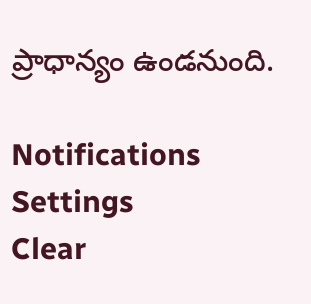ప్రాధాన్యం ఉండనుంది.

Notifications
Settings
Clear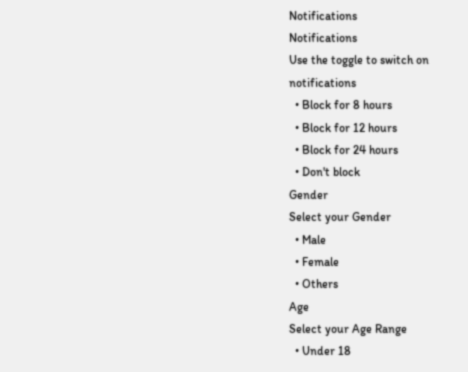Notifications
Notifications
Use the toggle to switch on notifications
  • Block for 8 hours
  • Block for 12 hours
  • Block for 24 hours
  • Don't block
Gender
Select your Gender
  • Male
  • Female
  • Others
Age
Select your Age Range
  • Under 18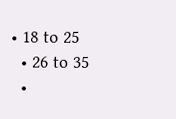• 18 to 25
  • 26 to 35
  •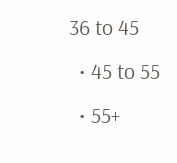36 to 45
  • 45 to 55
  • 55+